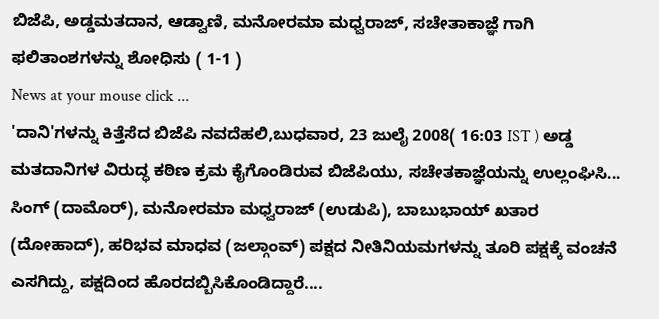ಬಿಜೆಪಿ, ಅಡ್ಡಮತದಾನ, ಆಡ್ವಾಣಿ, ಮನೋರಮಾ ಮಧ್ವರಾಜ್, ಸಚೇತಾಕಾಜ್ಞೆ ಗಾಗಿ ಫಲಿತಾಂಶಗಳನ್ನು ಶೋಧಿಸು ( 1-1 )
News at your mouse click ...
'ದಾನಿ'ಗಳನ್ನು ಕಿತ್ತೆಸೆದ ಬಿಜೆಪಿ ನವದೆಹಲಿ,ಬುಧವಾರ, 23 ಜುಲೈ 2008( 16:03 IST ) ಅಡ್ಡ ಮತದಾನಿಗಳ ವಿರುದ್ಧ ಕಠಿಣ ಕ್ರಮ ಕೈಗೊಂಡಿರುವ ಬಿಜೆಪಿಯು, ಸಚೇತಕಾಜ್ಞೆಯನ್ನು ಉಲ್ಲಂಘಿಸಿ... ಸಿಂಗ್ (ದಾಮೊರ್), ಮನೋರಮಾ ಮಧ್ವರಾಜ್ (ಉಡುಪಿ), ಬಾಬುಭಾಯ್ ಖತಾರ (ದೋಹಾದ್), ಹರಿಭವ ಮಾಧವ (ಜಲ್ಗಾಂವ್) ಪಕ್ಷದ ನೀತಿನಿಯಮಗಳನ್ನು ತೂರಿ ಪಕ್ಷಕ್ಕೆ ವಂಚನೆ ಎಸಗಿದ್ದು, ಪಕ್ಷದಿಂದ ಹೊರದಬ್ಬಿಸಿಕೊಂಡಿದ್ದಾರೆ....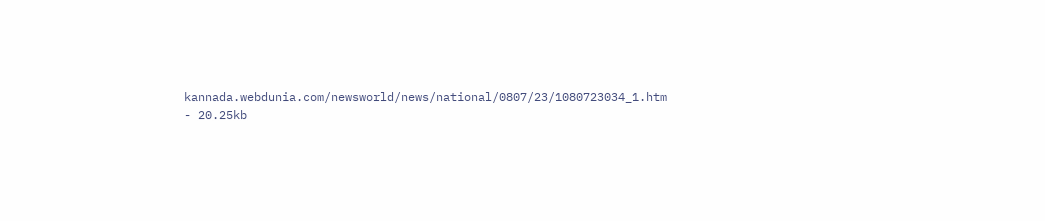kannada.webdunia.com/newsworld/news/national/0807/23/1080723034_1.htm - 20.25kb